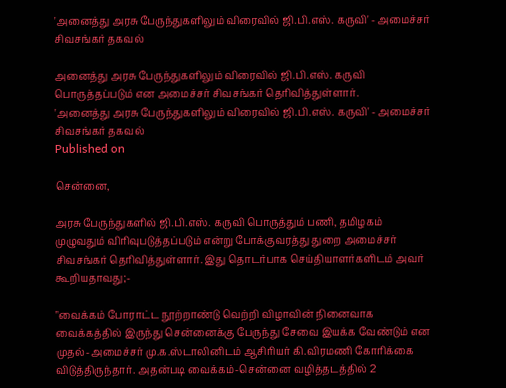'அனைத்து அரசு பேருந்துகளிலும் விரைவில் ஜி.பி.எஸ். கருவி' - அமைச்சர் சிவசங்கர் தகவல்

அனைத்து அரசு பேருந்துகளிலும் விரைவில் ஜி.பி.எஸ். கருவி பொருத்தப்படும் என அமைச்சர் சிவசங்கர் தெரிவித்துள்ளார்.
'அனைத்து அரசு பேருந்துகளிலும் விரைவில் ஜி.பி.எஸ். கருவி' - அமைச்சர் சிவசங்கர் தகவல்
Published on

சென்னை,

அரசு பேருந்துகளில் ஜி.பி.எஸ். கருவி பொருத்தும் பணி, தமிழகம் முழுவதும் விரிவுபடுத்தப்படும் என்று போக்குவரத்து துறை அமைச்சர் சிவசங்கர் தெரிவித்துள்ளார். இது தொடர்பாக செய்தியாளர்களிடம் அவர் கூறியதாவது;-

"வைக்கம் போராட்ட நூற்றாண்டு வெற்றி விழாவின் நினைவாக வைக்கத்தில் இருந்து சென்னைக்கு பேருந்து சேவை இயக்க வேண்டும் என முதல்-அமைச்சர் மு.க.ஸ்டாலினிடம் ஆசிரியர் கி.விரமணி கோரிக்கை விடுத்திருந்தார். அதன்படி வைக்கம்-சென்னை வழித்தடத்தில் 2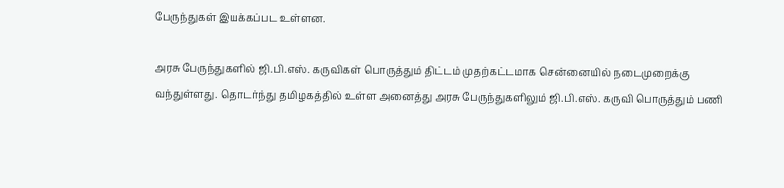பேருந்துகள் இயக்கப்பட உள்ளன.

அரசு பேருந்துகளில் ஜி.பி.எஸ். கருவிகள் பொருத்தும் திட்டம் முதற்கட்டமாக சென்னையில் நடைமுறைக்கு வந்துள்ளது. தொடர்ந்து தமிழகத்தில் உள்ள அனைத்து அரசு பேருந்துகளிலும் ஜி.பி.எஸ். கருவி பொருத்தும் பணி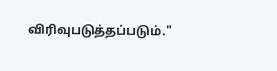விரிவுபடுத்தப்படும்."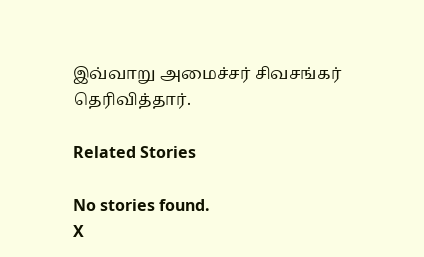இவ்வாறு அமைச்சர் சிவசங்கர் தெரிவித்தார்.

Related Stories

No stories found.
X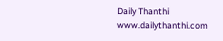Daily Thanthi
www.dailythanthi.com